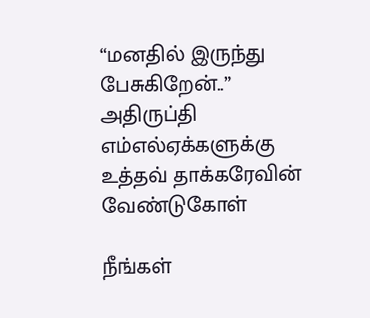“மனதில் இருந்து பேசுகிறேன்..” அதிருப்தி எம்எல்ஏக்களுக்கு உத்தவ் தாக்கரேவின் வேண்டுகோள்

நீங்கள்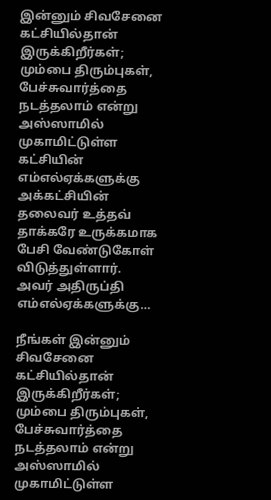இன்னும் சிவசேனை கட்சியில்தான் இருக்கிறீர்கள்; மும்பை திரும்புகள், பேச்சுவார்த்தை நடத்தலாம் என்று அஸ்ஸாமில் முகாமிட்டுள்ள கட்சியின் எம்எல்ஏக்களுக்கு அக்கட்சியின் தலைவர் உத்தவ் தாக்கரே உருக்கமாக பேசி வேண்டுகோள் விடுத்துள்ளார். அவர் அதிருப்தி எம்எல்ஏக்களுக்கு…

நீங்கள் இன்னும் சிவசேனை கட்சியில்தான் இருக்கிறீர்கள்; மும்பை திரும்புகள், பேச்சுவார்த்தை நடத்தலாம் என்று அஸ்ஸாமில் முகாமிட்டுள்ள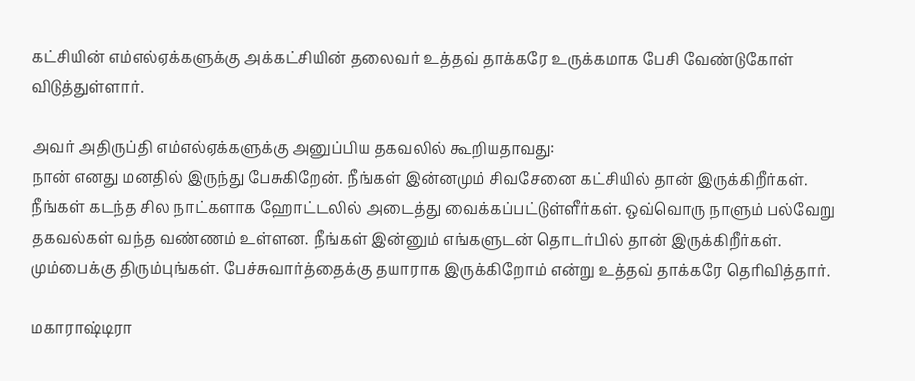கட்சியின் எம்எல்ஏக்களுக்கு அக்கட்சியின் தலைவர் உத்தவ் தாக்கரே உருக்கமாக பேசி வேண்டுகோள் விடுத்துள்ளார்.

அவர் அதிருப்தி எம்எல்ஏக்களுக்கு அனுப்பிய தகவலில் கூறியதாவது:
நான் எனது மனதில் இருந்து பேசுகிறேன். நீங்கள் இன்னமும் சிவசேனை கட்சியில் தான் இருக்கிறீர்கள். நீங்கள் கடந்த சில நாட்களாக ஹோட்டலில் அடைத்து வைக்கப்பட்டுள்ளீர்கள். ஒவ்வொரு நாளும் பல்வேறு தகவல்கள் வந்த வண்ணம் உள்ளன. நீங்கள் இன்னும் எங்களுடன் தொடர்பில் தான் இருக்கிறீர்கள். மும்பைக்கு திரும்புங்கள். பேச்சுவார்த்தைக்கு தயாராக இருக்கிறோம் என்று உத்தவ் தாக்கரே தெரிவித்தார்.

மகாராஷ்டிரா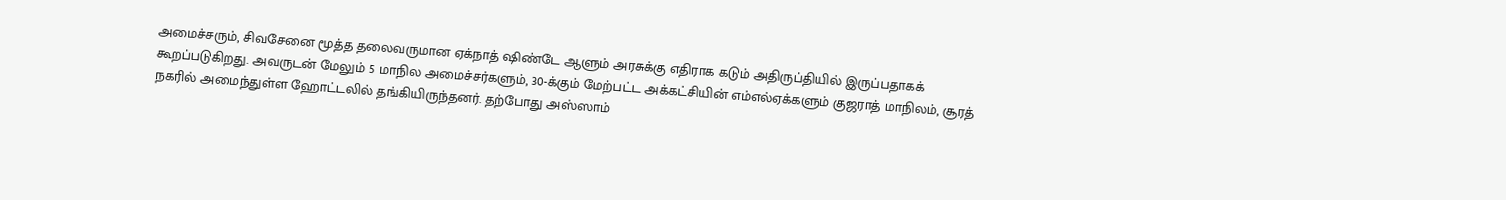அமைச்சரும், சிவசேனை மூத்த தலைவருமான ஏக்நாத் ஷிண்டே ஆளும் அரசுக்கு எதிராக கடும் அதிருப்தியில் இருப்பதாகக் கூறப்படுகிறது. அவருடன் மேலும் 5 மாநில அமைச்சர்களும், 30-க்கும் மேற்பட்ட அக்கட்சியின் எம்எல்ஏக்களும் குஜராத் மாநிலம், சூரத் நகரில் அமைந்துள்ள ஹோட்டலில் தங்கியிருந்தனர். தற்போது அஸ்ஸாம்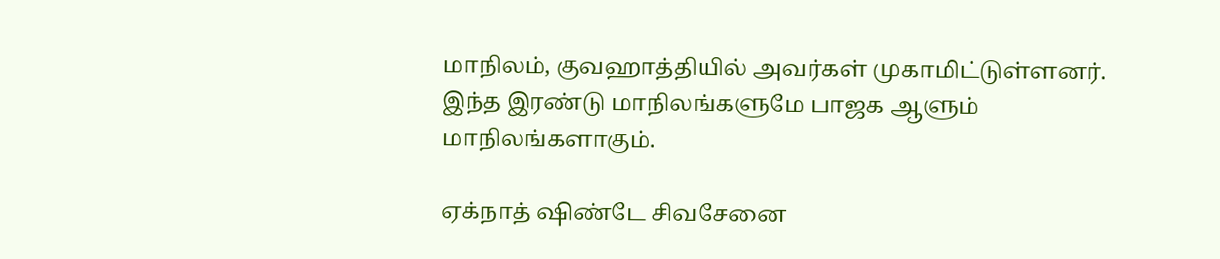மாநிலம், குவஹாத்தியில் அவர்கள் முகாமிட்டுள்ளனர். இந்த இரண்டு மாநிலங்களுமே பாஜக ஆளும் மாநிலங்களாகும்.

ஏக்நாத் ஷிண்டே சிவசேனை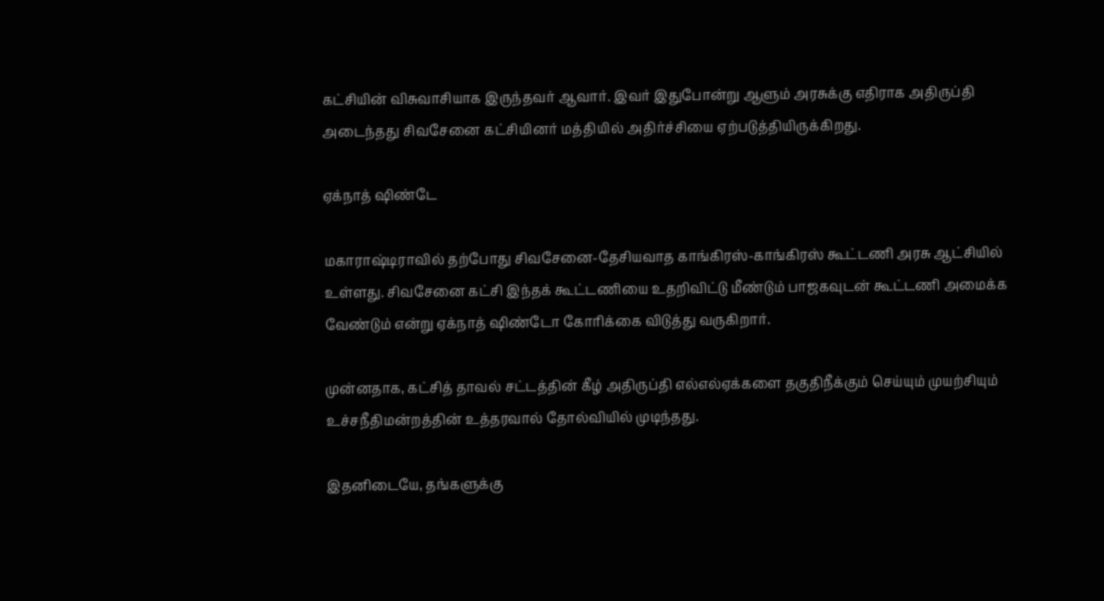கட்சியின் விசுவாசியாக இருந்தவர் ஆவார். இவர் இதுபோன்று ஆளும் அரசுக்கு எதிராக அதிருப்தி அடைந்தது சிவசேனை கட்சியினர் மத்தியில் அதிர்ச்சியை ஏற்படுத்தியிருக்கிறது.

ஏக்நாத் ஷிண்டே

மகாராஷ்டிராவில் தற்போது சிவசேனை-தேசியவாத காங்கிரஸ்-காங்கிரஸ் கூட்டணி அரசு ஆட்சியில் உள்ளது. சிவசேனை கட்சி இந்தக் கூட்டணியை உதறிவிட்டு மீண்டும் பாஜகவுடன் கூட்டணி அமைக்க வேண்டும் என்று ஏக்நாத் ஷிண்டோ கோரிக்கை விடுத்து வருகிறார்.

முன்னதாக, கட்சித் தாவல் சட்டத்தின் கீழ் அதிருப்தி எல்எல்ஏக்களை தகுதிநீக்கும் செய்யும் முயற்சியும் உச்சநீதிமன்றத்தின் உத்தரவால் தோல்வியில் முடிந்தது.

இதனிடையே, தங்களுக்கு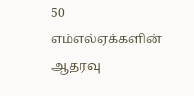50 எம்எல்ஏக்களின் ஆதரவு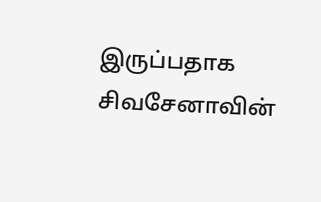இருப்பதாக சிவசேனாவின்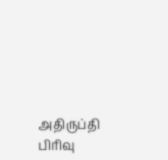அதிருப்தி பிரிவு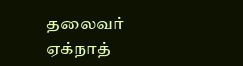தலைவர் ஏக்நாத்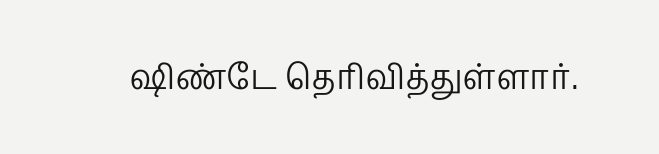ஷிண்டே தெரிவித்துள்ளார்.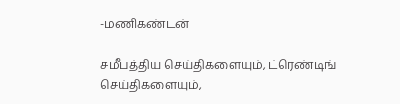-மணிகண்டன்

சமீபத்திய செய்திகளையும், ட்ரெண்டிங் செய்திகளையும்,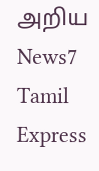அறிய News7 Tamil Express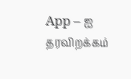App – ஐ தரவிறக்கம்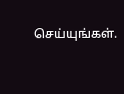செய்யுங்கள்.